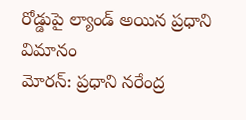రోడ్డుపై ల్యాండ్ అయిన ప్రధాని విమానం
మోరన్: ప్రధాని నరేంద్ర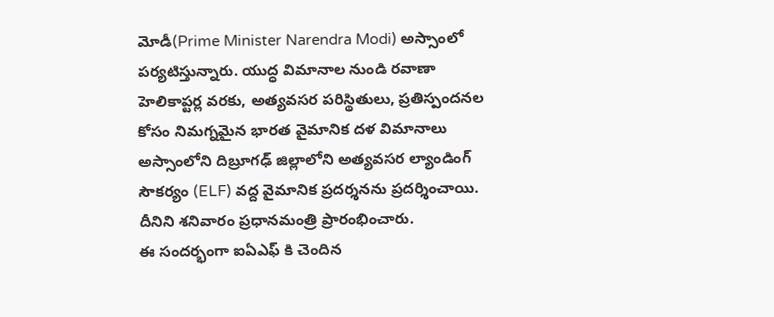మోడీ(Prime Minister Narendra Modi) అస్సాంలో పర్యటిస్తున్నారు. యుద్ధ విమానాల నుండి రవాణా హెలికాప్టర్ల వరకు, అత్యవసర పరిస్థితులు, ప్రతిస్పందనల కోసం నిమగ్నమైన భారత వైమానిక దళ విమానాలు అస్సాంలోని దిబ్రూగఢ్ జిల్లాలోని అత్యవసర ల్యాండింగ్ సౌకర్యం (ELF) వద్ద వైమానిక ప్రదర్శనను ప్రదర్శించాయి. దీనిని శనివారం ప్రధానమంత్రి ప్రారంభించారు.
ఈ సందర్భంగా ఐఏఎఫ్ కి చెందిన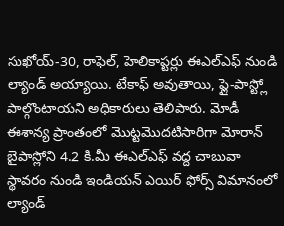సుఖోయ్-30, రాఫెల్, హెలికాప్టర్లు ఈఎల్ఎఫ్ నుండి ల్యాండ్ అయ్యాయి. టేకాఫ్ అవుతాయి, ఫ్లై-పాస్ట్లో పాల్గొంటాయని అధికారులు తెలిపారు. మోడీ ఈశాన్య ప్రాంతంలో మొట్టమొదటిసారిగా మోరాన్ బైపాస్లోని 4.2 కి.మీ ఈఎల్ఎఫ్ వద్ద చాబువా స్థావరం నుండి ఇండియన్ ఎయిర్ ఫోర్స్ విమానంలో ల్యాండ్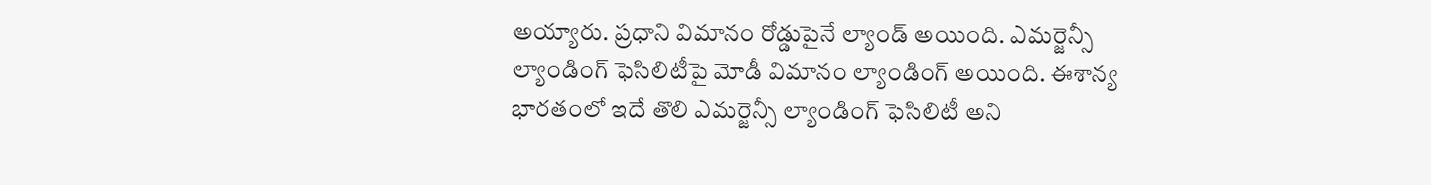అయ్యారు. ప్రధాని విమానం రోడ్డుపైనే ల్యాండ్ అయింది. ఎమర్జెన్సీ ల్యాండింగ్ ఫెసిలిటీపై మోడీ విమానం ల్యాండింగ్ అయింది. ఈశాన్య భారతంలో ఇదే తొలి ఎమర్జెన్సీ ల్యాండింగ్ ఫెసిలిటీ అని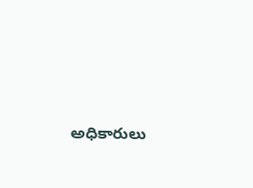అధికారులు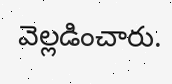వెల్లడించారు.